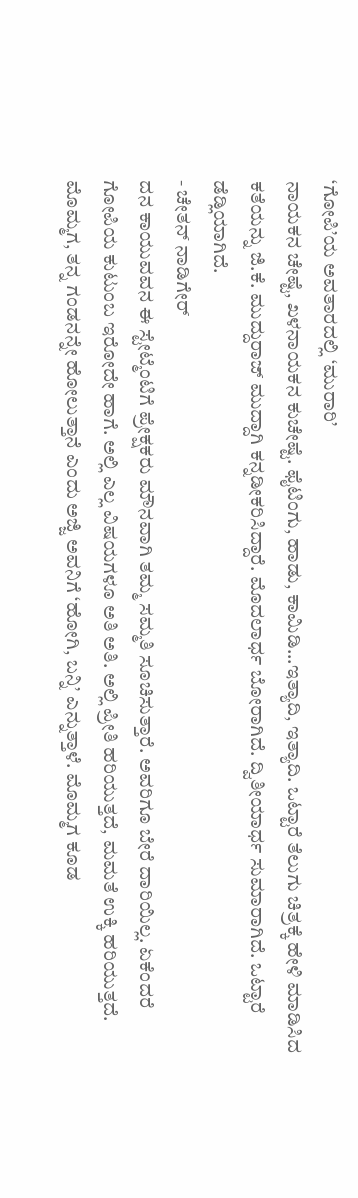‘ಗೋಪಿ’ಯ ಅವತಾರದಲ್ಲಿ ‘ಮುರಾರಿ’
ನಾಯಕನ ಚೇಷ್ಟೆ, ಖಳನಾಯಕನ ಕುಚೇಷ್ಟೆ. ಫೈಟಿಂಗು, ಹಾಡು, ಕಾಮಿಡಿ...ಇತ್ಯಾದಿ, ಇತ್ಯಾದಿ. ಒಟ್ಟಾರೆ ತೆಲುಗು ಚಿತ್ರಕ್ಕೆ ಹೇಳಿ ಮಾಡಿಸಿದ ಕತೆಯನ್ನು ಜಿ.ಕೆ. ಮುದ್ದುರಾಜ್ ಮುದ್ದಾಗಿ ಕನ್ನಡೀಕರಿಸಿದ್ದಾರೆ. ಮೊದಲಾರ್ಧ ಬೋರಾಗಿದೆ. ದ್ವಿತೀಯಾರ್ಧ ಸುಮಾರಾಗಿದೆ. ಒಟ್ಟಾರೆ ಡೆಡ್ಲಿಯಾಗಿದೆ.
- ಚೇತನ್ ನಾಡಿಗೇರ್
ದನ ಕಾಯುವವನ ಈ ಸ್ಟೇಟ್ಮೆಂಟಿಗೆ ಪ್ರೇಕ್ಷಕರು ಮೌನವಾಗಿ ತಮ್ಮ ಸಮ್ಮತಿ ಸೂಚಿಸುತ್ತಾರೆ. ಅವರಿಗೂ ಬೇರೆ ದಾರಿಯಿಲ್ಲ. ಏಕೆಂದರೆ ಗೋಪಿಯ ಕುಟುಂಬ ಇರೋದೇ ಹಾಗೆ. ಅಲ್ಲಿ ಎಲ್ಲ ವಿಷಯಗಳೂ ಅತಿ ಅತಿ. ಅಲ್ಲಿ ಪ್ರೀತಿ ಹರಿಯುತ್ತದೆ, ಮಮತೆ ಉಕ್ಕಿ ಹರಿಯುತ್ತದೆ.
ಮೊಮ್ಮಗ, ತನ್ನ ಗಂಡನನ್ನೇ ಹೋಲುತ್ತಾನೆ ಎಂದು ಅಜ್ಜಿ ಅವನಿಗೆ ‘ಹೋಗಿ, ಬನ್ನಿ’ ಎನ್ನುತ್ತಾಳೆ. ಮೊಮ್ಮಗ ಕೂಡ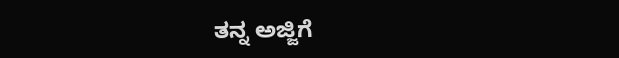ತನ್ನ ಅಜ್ಜಿಗೆ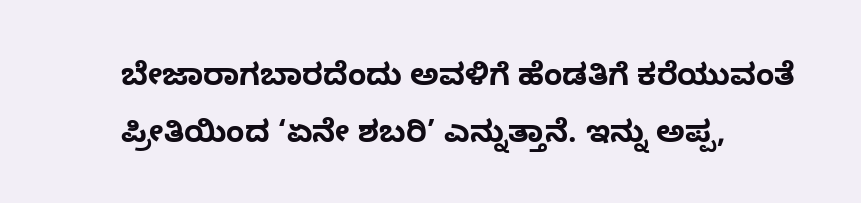ಬೇಜಾರಾಗಬಾರದೆಂದು ಅವಳಿಗೆ ಹೆಂಡತಿಗೆ ಕರೆಯುವಂತೆ ಪ್ರೀತಿಯಿಂದ ‘ಏನೇ ಶಬರಿ’ ಎನ್ನುತ್ತಾನೆ. ಇನ್ನು ಅಪ್ಪ,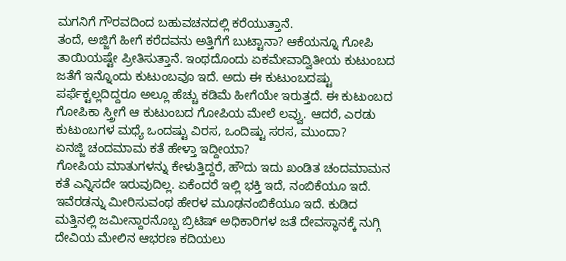ಮಗನಿಗೆ ಗೌರವದಿಂದ ಬಹುವಚನದಲ್ಲಿ ಕರೆಯುತ್ತಾನೆ.
ತಂದೆ, ಅಜ್ಜಿಗೆ ಹೀಗೆ ಕರೆದವನು ಅತ್ತಿಗೆಗೆ ಬುಟ್ಟಾನಾ? ಆಕೆಯನ್ನೂ ಗೋಪಿ ತಾಯಿಯಷ್ಟೇ ಪ್ರೀತಿಸುತ್ತಾನೆ. ಇಂಥದೊಂದು ಏಕಮೇವಾದ್ವಿತೀಯ ಕುಟುಂಬದ ಜತೆಗೆ ಇನ್ನೊಂದು ಕುಟುಂಬವೂ ಇದೆ. ಅದು ಈ ಕುಟುಂಬದಷ್ಟು ಪರ್ಫೆಕ್ಟಲ್ಲದಿದ್ದರೂ ಅಲ್ಲೂ ಹೆಚ್ಚು ಕಡಿಮೆ ಹೀಗೆಯೇ ಇರುತ್ತದೆ. ಈ ಕುಟುಂಬದ ಗೋಪಿಕಾ ಸ್ತ್ರೀಗೆ ಆ ಕುಟುಂಬದ ಗೋಪಿಯ ಮೇಲೆ ಲವ್ವು. ಆದರೆ, ಎರಡು ಕುಟುಂಬಗಳ ಮಧ್ಯೆ ಒಂದಷ್ಟು ವಿರಸ, ಒಂದಿಷ್ಟು ಸರಸ, ಮುಂದಾ?
ಏನಜ್ಜಿ ಚಂದಮಾಮ ಕತೆ ಹೇಳ್ತಾ ಇದ್ದೀಯಾ?
ಗೋಪಿಯ ಮಾತುಗಳನ್ನು ಕೇಳುತ್ತಿದ್ದರೆ, ಹೌದು ಇದು ಖಂಡಿತ ಚಂದಮಾಮನ ಕತೆ ಎನ್ನಿಸದೇ ಇರುವುದಿಲ್ಲ. ಏಕೆಂದರೆ ಇಲ್ಲಿ ಭಕ್ತಿ ಇದೆ, ನಂಬಿಕೆಯೂ ಇದೆ. ಇವೆರಡನ್ನು ಮೀರಿಸುವಂಥ ಹೇರಳ ಮೂಢನಂಬಿಕೆಯೂ ಇದೆ. ಕುಡಿದ ಮತ್ತಿನಲ್ಲಿ ಜಮೀನ್ದಾರನೊಬ್ಬ ಬ್ರಿಟಿಷ್ ಅಧಿಕಾರಿಗಳ ಜತೆ ದೇವಸ್ಥಾನಕ್ಕೆ ನುಗ್ಗಿ ದೇವಿಯ ಮೇಲಿನ ಆಭರಣ ಕದಿಯಲು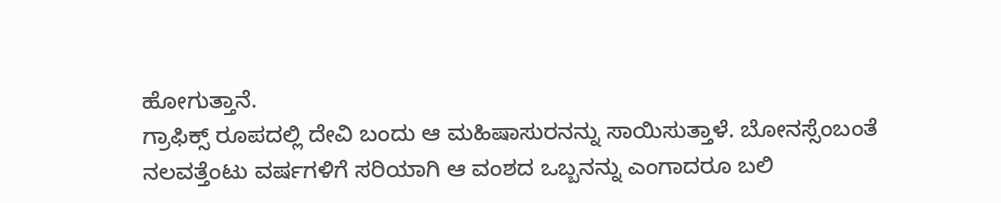ಹೋಗುತ್ತಾನೆ.
ಗ್ರಾಫಿಕ್ಸ್ ರೂಪದಲ್ಲಿ ದೇವಿ ಬಂದು ಆ ಮಹಿಷಾಸುರನನ್ನು ಸಾಯಿಸುತ್ತಾಳೆ. ಬೋನಸ್ಸೆಂಬಂತೆ ನಲವತ್ತೆಂಟು ವರ್ಷಗಳಿಗೆ ಸರಿಯಾಗಿ ಆ ವಂಶದ ಒಬ್ಬನನ್ನು ಎಂಗಾದರೂ ಬಲಿ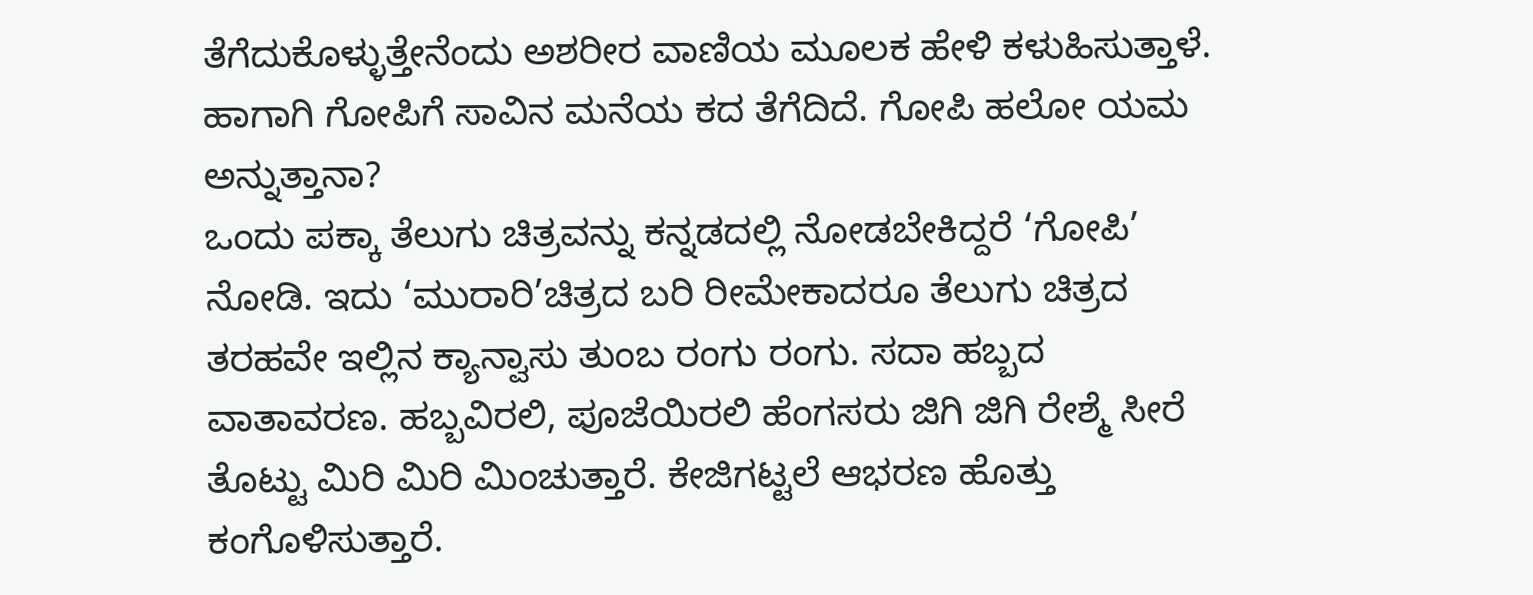ತೆಗೆದುಕೊಳ್ಳುತ್ತೇನೆಂದು ಅಶರೀರ ವಾಣಿಯ ಮೂಲಕ ಹೇಳಿ ಕಳುಹಿಸುತ್ತಾಳೆ. ಹಾಗಾಗಿ ಗೋಪಿಗೆ ಸಾವಿನ ಮನೆಯ ಕದ ತೆಗೆದಿದೆ. ಗೋಪಿ ಹಲೋ ಯಮ ಅನ್ನುತ್ತಾನಾ?
ಒಂದು ಪಕ್ಕಾ ತೆಲುಗು ಚಿತ್ರವನ್ನು ಕನ್ನಡದಲ್ಲಿ ನೋಡಬೇಕಿದ್ದರೆ ‘ಗೋಪಿ’ ನೋಡಿ. ಇದು ‘ಮುರಾರಿ’ಚಿತ್ರದ ಬರಿ ರೀಮೇಕಾದರೂ ತೆಲುಗು ಚಿತ್ರದ ತರಹವೇ ಇಲ್ಲಿನ ಕ್ಯಾನ್ವಾಸು ತುಂಬ ರಂಗು ರಂಗು. ಸದಾ ಹಬ್ಬದ ವಾತಾವರಣ. ಹಬ್ಬವಿರಲಿ, ಪೂಜೆಯಿರಲಿ ಹೆಂಗಸರು ಜಿಗಿ ಜಿಗಿ ರೇಶ್ಮೆ ಸೀರೆ ತೊಟ್ಟು ಮಿರಿ ಮಿರಿ ಮಿಂಚುತ್ತಾರೆ. ಕೇಜಿಗಟ್ಟಲೆ ಆಭರಣ ಹೊತ್ತು ಕಂಗೊಳಿಸುತ್ತಾರೆ.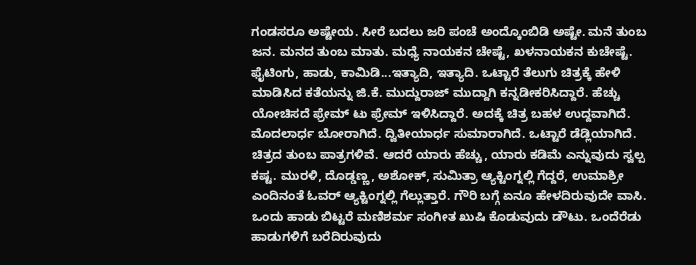ಗಂಡಸರೂ ಅಷ್ಟೇಯ. ಸೀರೆ ಬದಲು ಜರಿ ಪಂಚೆ ಅಂದ್ಕೊಂಬಿಡಿ ಅಷ್ಟೇ. ಮನೆ ತುಂಬ ಜನ. ಮನದ ತುಂಬ ಮಾತು. ಮಧ್ಯೆ ನಾಯಕನ ಚೇಷ್ಟೆ, ಖಳನಾಯಕನ ಕುಚೇಷ್ಟೆ. ಫೈಟಿಂಗು, ಹಾಡು, ಕಾಮಿಡಿ...ಇತ್ಯಾದಿ, ಇತ್ಯಾದಿ. ಒಟ್ಟಾರೆ ತೆಲುಗು ಚಿತ್ರಕ್ಕೆ ಹೇಳಿ ಮಾಡಿಸಿದ ಕತೆಯನ್ನು ಜಿ.ಕೆ. ಮುದ್ದುರಾಜ್ ಮುದ್ದಾಗಿ ಕನ್ನಡೀಕರಿಸಿದ್ದಾರೆ. ಹೆಚ್ಚು ಯೋಚಿಸದೆ ಫ್ರೇಮ್ ಟು ಫ್ರೇಮ್ ಇಳಿಸಿದ್ದಾರೆ. ಅದಕ್ಕೆ ಚಿತ್ರ ಬಹಳ ಉದ್ದವಾಗಿದೆ. ಮೊದಲಾರ್ಧ ಬೋರಾಗಿದೆ. ದ್ವಿತೀಯಾರ್ಧ ಸುಮಾರಾಗಿದೆ. ಒಟ್ಟಾರೆ ಡೆಡ್ಲಿಯಾಗಿದೆ.
ಚಿತ್ರದ ತುಂಬ ಪಾತ್ರಗಳಿವೆ. ಆದರೆ ಯಾರು ಹೆಚ್ಚು, ಯಾರು ಕಡಿಮೆ ಎನ್ನುವುದು ಸ್ವಲ್ಪ ಕಷ್ಟ. ಮುರಳಿ, ದೊಡ್ಡಣ್ಣ, ಅಶೋಕ್, ಸುಮಿತ್ರಾ ಆ್ಯಕ್ಟಿಂಗ್ನಲ್ಲಿ ಗೆದ್ದರೆ, ಉಮಾಶ್ರೀ ಎಂದಿನಂತೆ ಓವರ್ ಆ್ಯಕ್ಟಿಂಗ್ನಲ್ಲಿ ಗೆಲ್ಲುತ್ತಾರೆ. ಗೌರಿ ಬಗ್ಗೆ ಏನೂ ಹೇಳದಿರುವುದೇ ವಾಸಿ.
ಒಂದು ಹಾಡು ಬಿಟ್ಟರೆ ಮಣಿಶರ್ಮ ಸಂಗೀತ ಖುಷಿ ಕೊಡುವುದು ಡೌಟು. ಒಂದೆರೆಡು ಹಾಡುಗಳಿಗೆ ಬರೆದಿರುವುದು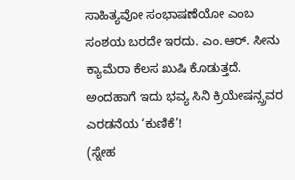ಸಾಹಿತ್ಯವೋ ಸಂಭಾಷಣೆಯೋ ಎಂಬ ಸಂಶಯ ಬರದೇ ಇರದು. ಎಂ.ಆರ್. ಸೀನು ಕ್ಯಾಮೆರಾ ಕೆಲಸ ಖುಷಿ ಕೊಡುತ್ತದೆ.
ಅಂದಹಾಗೆ ಇದು ಭವ್ಯ ಸಿನಿ ಕ್ರಿಯೇಷನ್ಸ್ರವರ ಎರಡನೆಯ ‘ಕುಣಿಕೆ’!
(ಸ್ನೇಹ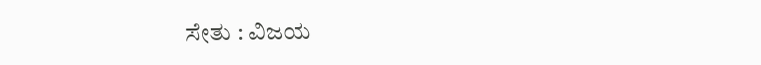ಸೇತು : ವಿಜಯ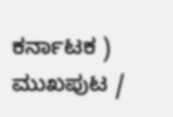ಕರ್ನಾಟಕ )
ಮುಖಪುಟ /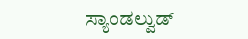ಸ್ಯಾಂಡಲ್ವುಡ್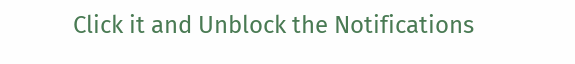Click it and Unblock the Notifications